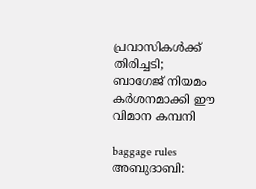പ്രവാസികൾക്ക് തിരിച്ചടി; ബാഗേജ് നിയമം കർശനമാക്കി ഈ വിമാന കമ്പനി

baggage rules അബുദാബി: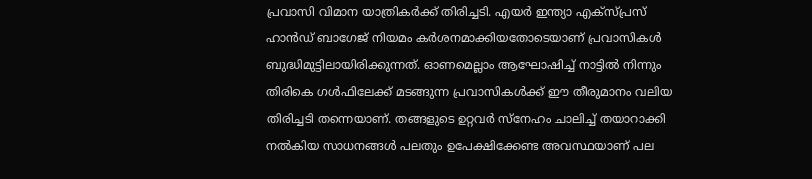പ്രവാസി വിമാന യാത്രികർക്ക് തിരിച്ചടി. എയർ ഇന്ത്യാ എക്‌സ്പ്രസ് ഹാൻഡ് ബാഗേജ് നിയമം കർശനമാക്കിയതോടെയാണ് പ്രവാസികൾ ബുദ്ധിമുട്ടിലായിരിക്കുന്നത്. ഓണമെല്ലാം ആഘോഷിച്ച് നാട്ടിൽ നിന്നും തിരികെ ഗൾഫിലേക്ക് മടങ്ങുന്ന പ്രവാസികൾക്ക് ഈ തീരുമാനം വലിയ തിരിച്ചടി തന്നെയാണ്. തങ്ങളുടെ ഉറ്റവർ സ്‌നേഹം ചാലിച്ച് തയാറാക്കി നൽകിയ സാധനങ്ങൾ പലതും ഉപേക്ഷിക്കേണ്ട അവസ്ഥയാണ് പല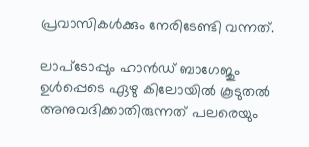പ്രവാസികൾക്കും നേരിടേണ്ടി വന്നത്.

ലാപ്‌ടോപ്പും ഹാൻഡ് ബാഗേജും ഉൾപ്പെടെ ഏഴു കിലോയിൽ കൂടുതൽ അനുവദിക്കാതിരുന്നത് പലരെയും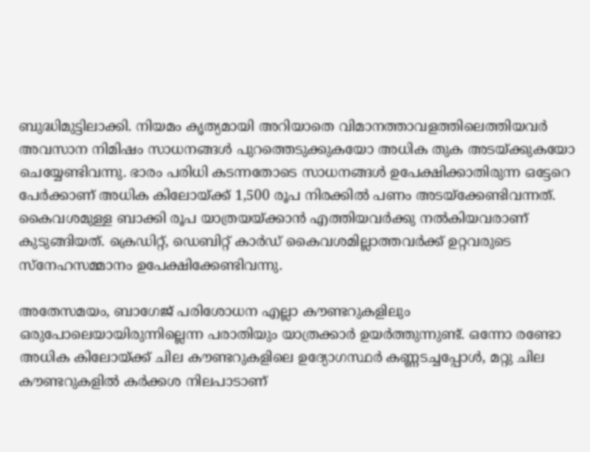ബുദ്ധിമുട്ടിലാക്കി. നിയമം കൃത്യമായി അറിയാതെ വിമാനത്താവളത്തിലെത്തിയവർ അവസാന നിമിഷം സാധനങ്ങൾ പുറത്തെടുക്കുകയോ അധിക തുക അടയ്ക്കുകയോ ചെയ്യേണ്ടിവന്നു. ഭാരം പരിധി കടന്നതോടെ സാധനങ്ങൾ ഉപേക്ഷിക്കാതിരുന്ന ഒട്ടേറെ പേർക്കാണ് അധിക കിലോയ്ക്ക് 1,500 രൂപ നിരക്കിൽ പണം അടയ്‌ക്കേണ്ടിവന്നത്. കൈവശമുള്ള ബാക്കി രൂപ യാത്രയയ്ക്കാൻ എത്തിയവർക്കു നൽകിയവരാണ് കുടുങ്ങിയത്. ക്രെഡിറ്റ്, ഡെബിറ്റ് കാർഡ് കൈവശമില്ലാത്തവർക്ക് ഉറ്റവരുടെ സ്‌നേഹസമ്മാനം ഉപേക്ഷിക്കേണ്ടിവന്നു.

അതേസമയം, ബാഗേജ് പരിശോധന എല്ലാ കൗണ്ടറുകളിലും ഒരുപോലെയായിരുന്നില്ലെന്ന പരാതിയും യാത്രക്കാർ ഉയർത്തുന്നുണ്ട്. ഒന്നോ രണ്ടോ അധിക കിലോയ്ക്ക് ചില കൗണ്ടറുകളിലെ ഉദ്യോഗസ്ഥർ കണ്ണടച്ചപ്പോൾ, മറ്റു ചില കൗണ്ടറുകളിൽ കർക്കശ നിലപാടാണ്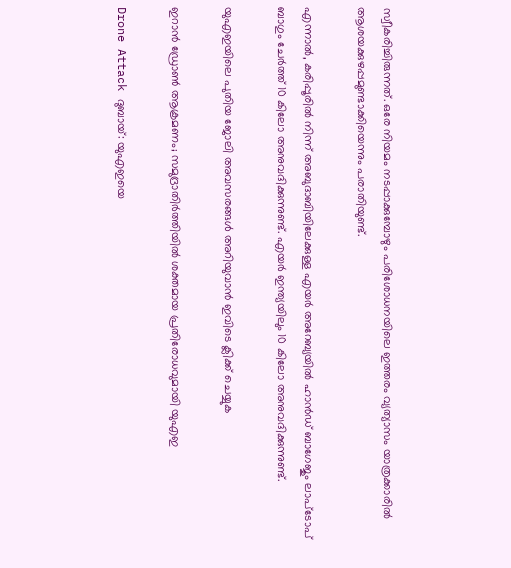സ്വീകരിച്ചിരുന്നത്. ഒരേ നിയമം നടപ്പാക്കുമ്പോഴും പരിശോധനയിലെ ഇത്തരം വ്യത്യാസം യാത്രക്കാരിൽ ആശയക്കുഴപ്പമുണ്ടാക്കിയെന്നും പരാതിയുണ്ട്.

എന്നാൽ, കരിപ്പൂരിൽ നിന്ന് അബുദാബിയിലേക്കുള്ള എയർ അറേബ്യയിൽ ഹാൻഡ് ബാഗേജും ലാപ്‌ടോപ് ബാഗും ചേർത്ത് 10 കിലോ അനുവദിക്കുന്നുണ്ട്. എയർ ഇന്ത്യയിലും 10 കിലോ അനുവദിക്കുന്നുണ്ട്.

യുഎഇയിലെ പുതിയ ജോലി അവസരങ്ങൾ അറിയുവാൻ ഇവിടെ ക്ലിക്ക് ചെയ്യുക

ഇറാൻ ഡ്രോൺ ആക്രമണം; സമുദ്രാതിർത്തിയിൽ ശക്തമായ പ്രതിരോധവുമായി യുഎഇ

Drone Attack ദുബായ്: യുഎഇയെ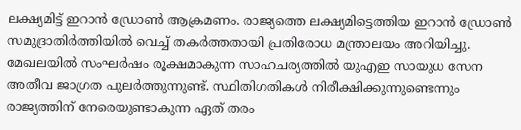ലക്ഷ്യമിട്ട് ഇറാൻ ഡ്രോൺ ആക്രമണം. രാജ്യത്തെ ലക്ഷ്യമിട്ടെത്തിയ ഇറാൻ ഡ്രോൺ സമുദ്രാതിർത്തിയിൽ വെച്ച് തകർത്തതായി പ്രതിരോധ മന്ത്രാലയം അറിയിച്ചു. മേഖലയിൽ സംഘർഷം രൂക്ഷമാകുന്ന സാഹചര്യത്തിൽ യുഎഇ സായുധ സേന അതീവ ജാഗ്രത പുലർത്തുന്നുണ്ട്. സ്ഥിതിഗതികൾ നിരീക്ഷിക്കുന്നുണ്ടെന്നും രാജ്യത്തിന് നേരെയുണ്ടാകുന്ന ഏത് തരം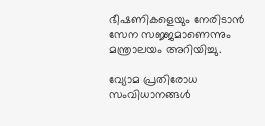ഭീഷണികളെയും നേരിടാൻ സേന സജ്ജമാണെന്നും മന്ത്രാലയം അറിയിച്ചു.

വ്യോമ പ്രതിരോധ സംവിധാനങ്ങൾ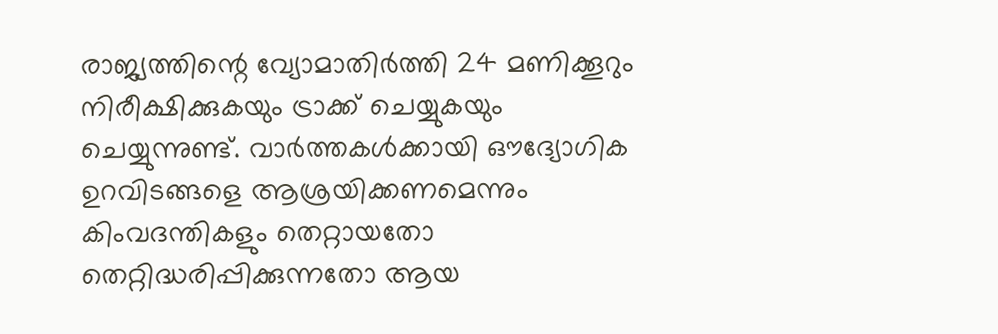രാജ്യത്തിന്റെ വ്യോമാതിർത്തി 24 മണിക്കൂറും നിരീക്ഷിക്കുകയും ട്രാക്ക് ചെയ്യുകയും ചെയ്യുന്നുണ്ട്. വാർത്തകൾക്കായി ഔദ്യോഗിക ഉറവിടങ്ങളെ ആശ്രയിക്കണമെന്നും കിംവദന്തികളും തെറ്റായതോ തെറ്റിദ്ധരിപ്പിക്കുന്നതോ ആയ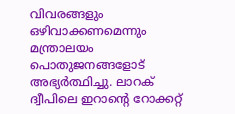വിവരങ്ങളും ഒഴിവാക്കണമെന്നും മന്ത്രാലയം പൊതുജനങ്ങളോട് അഭ്യർത്ഥിച്ചു. ലാറക് ദ്വീപിലെ ഇറാന്റെ റോക്കറ്റ്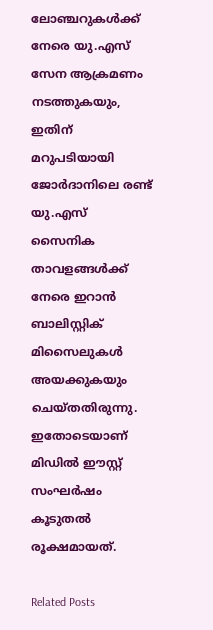ലോഞ്ചറുകൾക്ക് നേരെ യു.എസ് സേന ആക്രമണം നടത്തുകയും, ഇതിന് മറുപടിയായി ജോർദാനിലെ രണ്ട് യു.എസ് സൈനിക താവളങ്ങൾക്ക് നേരെ ഇറാൻ ബാലിസ്റ്റിക് മിസൈലുകൾ അയക്കുകയും ചെയ്തതിരുന്നു. ഇതോടെയാണ് മിഡിൽ ഈസ്റ്റ് സംഘർഷം കൂടുതൽ രൂക്ഷമായത്.

Related Posts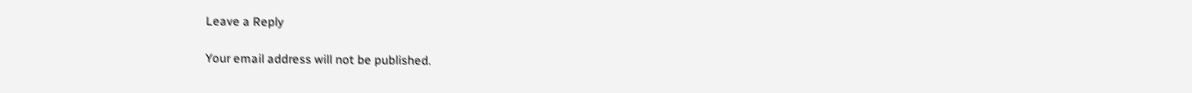Leave a Reply

Your email address will not be published.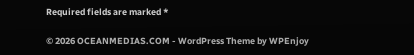Required fields are marked *

© 2026 OCEANMEDIAS.COM - WordPress Theme by WPEnjoy